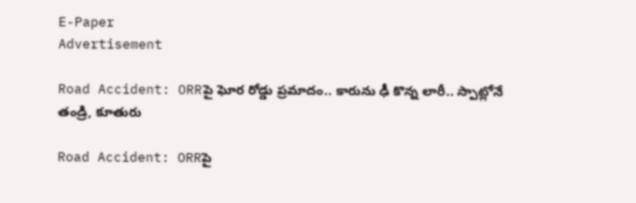E-Paper
Advertisement

Road Accident: ORRపై ఘోర రోడ్డు ప్రమాదం.. కారును ఢీ కొన్న లారీ.. స్పాట్లోనే తండ్రి, కూతురు

Road Accident: ORRపై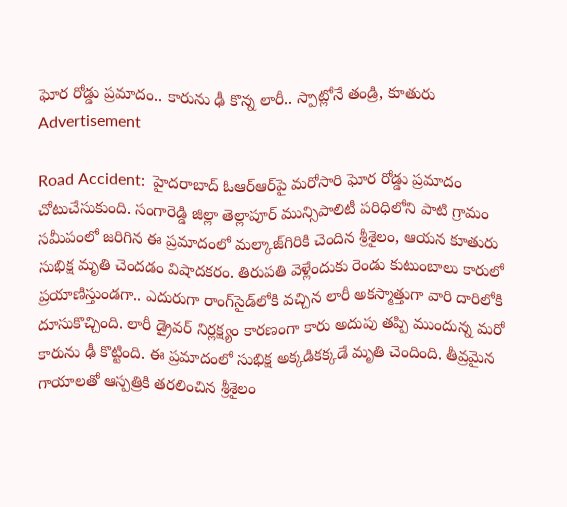ఘోర రోడ్డు ప్రమాదం.. కారును ఢీ కొన్న లారీ.. స్పాట్లోనే తండ్రి, కూతురు
Advertisement

Road Accident:  హైదరాబాద్ ఓఆర్ఆర్‌పై మరోసారి ఘోర రోడ్డు ప్రమాదం చోటుచేసుకుంది. సంగారెడ్డి జిల్లా తెల్లాపూర్ మున్సిపాలిటీ పరిధిలోని పాటి గ్రామం సమీపంలో జరిగిన ఈ ప్రమాదంలో మల్కాజ్‌గిరికి చెందిన శ్రీశైలం, ఆయన కూతురు సుభిక్ష మృతి చెందడం విషాదకరం. తిరుపతి వెళ్లేందుకు రెండు కుటుంబాలు కారులో ప్రయాణిస్తుండగా.. ఎదురుగా రాంగ్‌సైడ్‌లోకి వచ్చిన లారీ అకస్మాత్తుగా వారి దారిలోకి దూసుకొచ్చింది. లారీ డ్రైవర్ నిర్లక్ష్యం కారణంగా కారు అదుపు తప్పి ముందున్న మరో కారును ఢీ కొట్టింది. ఈ ప్రమాదంలో సుభిక్ష అక్కడికక్కడే మృతి చెందింది. తీవ్రమైన గాయాలతో ఆస్పత్రికి తరలించిన శ్రీశైలం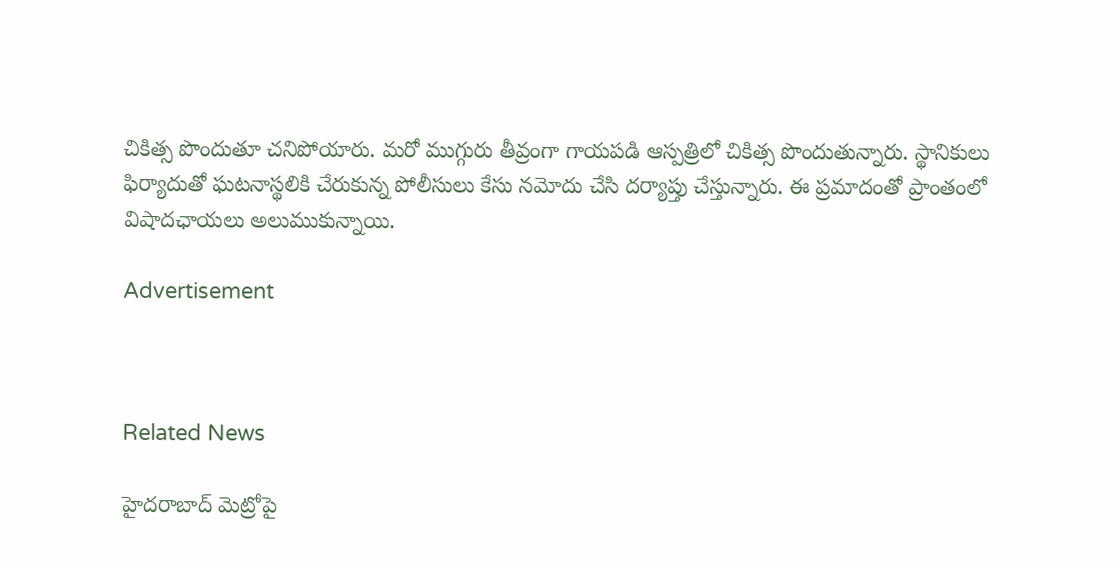చికిత్స పొందుతూ చనిపోయారు. మరో ముగ్గురు తీవ్రంగా గాయపడి ఆస్పత్రిలో చికిత్స పొందుతున్నారు. స్థానికులు ఫిర్యాదుతో ఘటనాస్థలికి చేరుకున్న పోలీసులు కేసు నమోదు చేసి దర్యాప్తు చేస్తున్నారు. ఈ ప్రమాదంతో ప్రాంతంలో విషాదఛాయలు అలుముకున్నాయి.

Advertisement



Related News

హైదరాబాద్ మెట్రోపై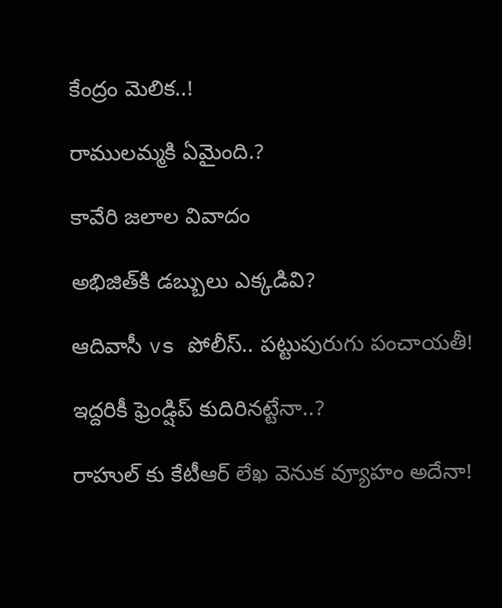కేంద్రం మెలిక..!

రాములమ్మకి ఏమైంది.?

కావేరి జలాల వివాదం

అభిజిత్‌కి డబ్బులు ఎక్కడివి?

ఆదివాసీ vs పోలీస్.. పట్టుపురుగు పంచాయతీ!

ఇద్దరికీ ఫ్రెండ్షిప్ కుదిరినట్టేనా..?

రాహుల్ కు కేటీఆర్ లేఖ వెనుక వ్యూహం అదేనా!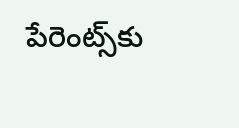పేరెంట్స్‌కు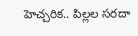హెచ్చరిక.. పిల్లల సరదా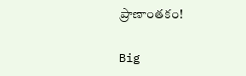ప్రాణాంతకం!

Big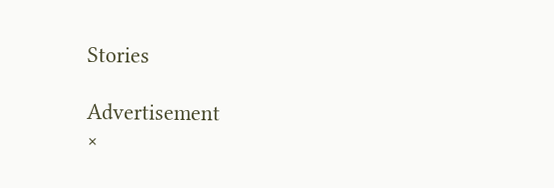Stories

Advertisement
×